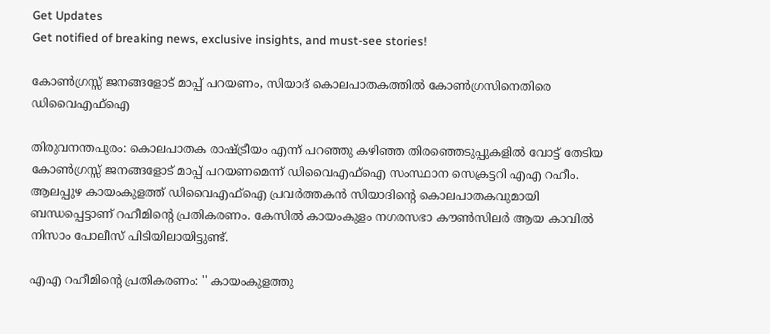Get Updates
Get notified of breaking news, exclusive insights, and must-see stories!

കോൺഗ്രസ്സ് ജനങ്ങളോട് മാപ്പ് പറയണം, സിയാദ് കൊലപാതകത്തിൽ കോൺഗ്രസിനെതിരെ ഡിവൈഎഫ്ഐ

തിരുവനന്തപുരം: കൊലപാതക രാഷ്ട്രീയം എന്ന് പറഞ്ഞു കഴിഞ്ഞ തിരഞ്ഞെടുപ്പുകളിൽ വോട്ട് തേടിയ കോൺഗ്രസ്സ് ജനങ്ങളോട് മാപ്പ് പറയണമെന്ന് ഡിവൈഎഫ്ഐ സംസ്ഥാന സെക്രട്ടറി എഎ റഹീം. ആലപ്പുഴ കായംകുളത്ത് ഡിവൈഎഫ്ഐ പ്രവർത്തകൻ സിയാദിന്റെ കൊലപാതകവുമായി ബന്ധപ്പെട്ടാണ് റഹീമിന്റെ പ്രതികരണം. കേസിൽ കായംകുളം നഗരസഭാ കൗൺസിലർ ആയ കാവിൽ നിസാം പോലീസ് പിടിയിലായിട്ടുണ്ട്.

എഎ റഹീമിന്റെ പ്രതികരണം: '' കായംകുളത്തു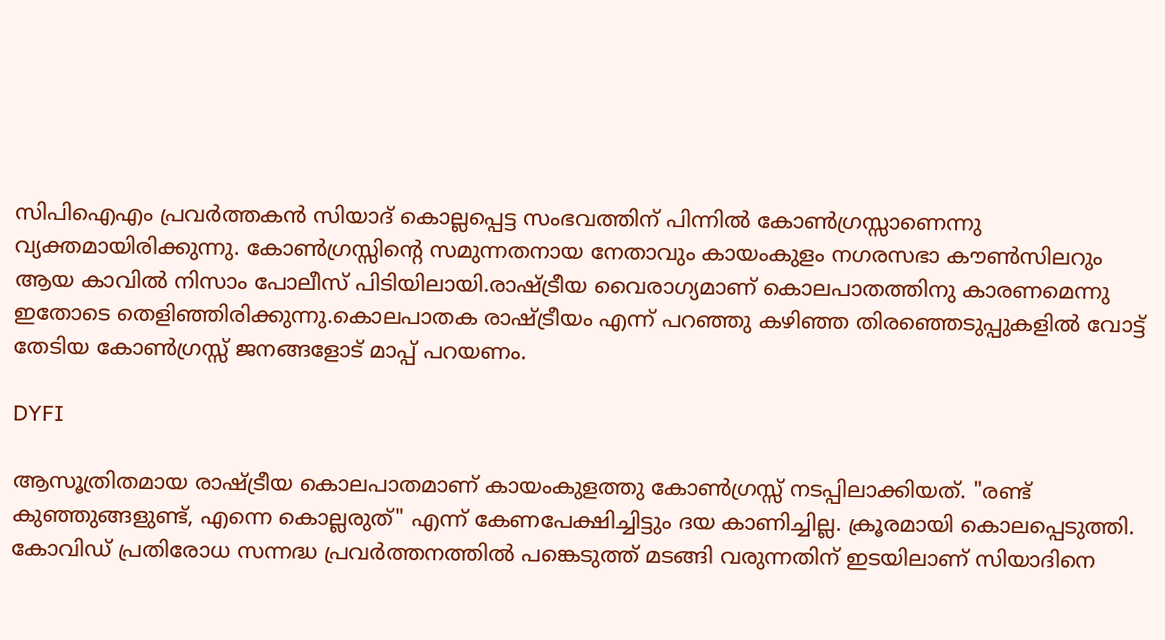സിപിഐഎം പ്രവർത്തകൻ സിയാദ് കൊല്ലപ്പെട്ട സംഭവത്തിന് പിന്നിൽ കോൺഗ്രസ്സാണെന്നു വ്യക്തമായിരിക്കുന്നു. കോൺഗ്രസ്സിന്റെ സമുന്നതനായ നേതാവും കായംകുളം നഗരസഭാ കൗൺസിലറും ആയ കാവിൽ നിസാം പോലീസ് പിടിയിലായി.രാഷ്ട്രീയ വൈരാഗ്യമാണ് കൊലപാതത്തിനു കാരണമെന്നു ഇതോടെ തെളിഞ്ഞിരിക്കുന്നു.കൊലപാതക രാഷ്ട്രീയം എന്ന് പറഞ്ഞു കഴിഞ്ഞ തിരഞ്ഞെടുപ്പുകളിൽ വോട്ട് തേടിയ കോൺഗ്രസ്സ് ജനങ്ങളോട് മാപ്പ് പറയണം.

DYFI

ആസൂത്രിതമായ രാഷ്ട്രീയ കൊലപാതമാണ് കായംകുളത്തു കോൺഗ്രസ്സ് നടപ്പിലാക്കിയത്. "രണ്ട് കുഞ്ഞുങ്ങളുണ്ട്, എന്നെ കൊല്ലരുത്" എന്ന് കേണപേക്ഷിച്ചിട്ടും ദയ കാണിച്ചില്ല. ക്രൂരമായി കൊലപ്പെടുത്തി. കോവിഡ് പ്രതിരോധ സന്നദ്ധ പ്രവർത്തനത്തിൽ പങ്കെടുത്ത് മടങ്ങി വരുന്നതിന് ഇടയിലാണ് സിയാദിനെ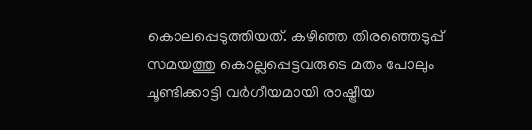കൊലപ്പെടുത്തിയത്. കഴിഞ്ഞ തിരഞ്ഞെടുപ്പ് സമയത്തു കൊല്ലപ്പെട്ടവരുടെ മതം പോലും ചൂണ്ടിക്കാട്ടി വർഗീയമായി രാഷ്ട്രീയ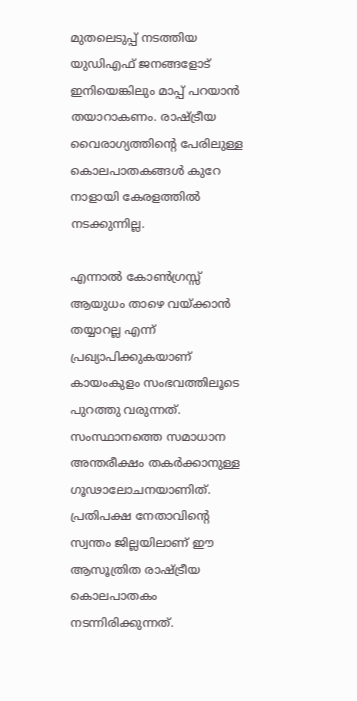മുതലെടുപ്പ് നടത്തിയ യുഡിഎഫ് ജനങ്ങളോട് ഇനിയെങ്കിലും മാപ്പ് പറയാൻ തയാറാകണം. രാഷ്ട്രീയ വൈരാഗ്യത്തിന്റെ പേരിലുള്ള കൊലപാതകങ്ങൾ കുറേ നാളായി കേരളത്തിൽ നടക്കുന്നില്ല.

എന്നാൽ കോൺഗ്രസ്സ് ആയുധം താഴെ വയ്ക്കാൻ തയ്യാറല്ല എന്ന് പ്രഖ്യാപിക്കുകയാണ് കായംകുളം സംഭവത്തിലൂടെ പുറത്തു വരുന്നത്. സംസ്ഥാനത്തെ സമാധാന അന്തരീക്ഷം തകർക്കാനുള്ള ഗൂഢാലോചനയാണിത്. പ്രതിപക്ഷ നേതാവിന്റെ സ്വന്തം ജില്ലയിലാണ് ഈ ആസൂത്രിത രാഷ്ട്രീയ കൊലപാതകം നടന്നിരിക്കുന്നത്.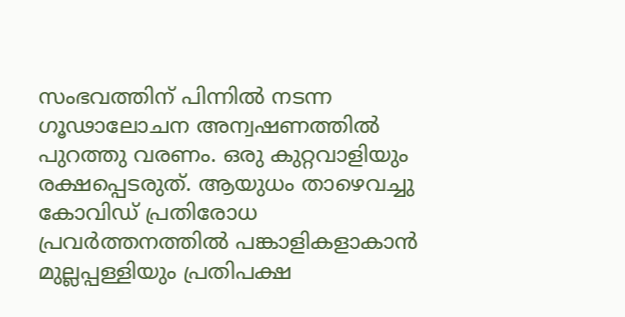സംഭവത്തിന് പിന്നിൽ നടന്ന ഗൂഢാലോചന അന്വഷണത്തിൽ പുറത്തു വരണം. ഒരു കുറ്റവാളിയും രക്ഷപ്പെടരുത്. ആയുധം താഴെവച്ചു കോവിഡ് പ്രതിരോധ പ്രവർത്തനത്തിൽ പങ്കാളികളാകാൻ മുല്ലപ്പള്ളിയും പ്രതിപക്ഷ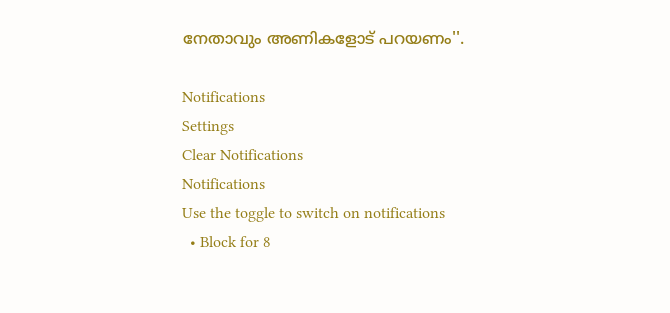നേതാവും അണികളോട് പറയണം''.

Notifications
Settings
Clear Notifications
Notifications
Use the toggle to switch on notifications
  • Block for 8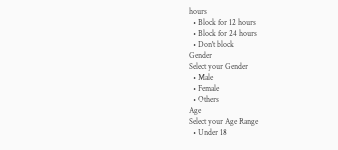hours
  • Block for 12 hours
  • Block for 24 hours
  • Don't block
Gender
Select your Gender
  • Male
  • Female
  • Others
Age
Select your Age Range
  • Under 18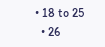• 18 to 25
  • 26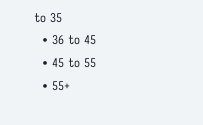to 35
  • 36 to 45
  • 45 to 55
  • 55+